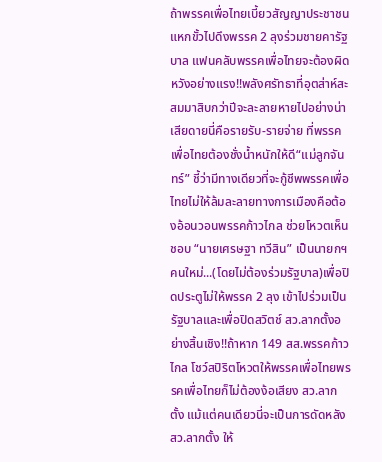ถ้าพรรคเพื่อไทยเบี้ยวสัญญาประชาชน แหกขั้วไปดึงพรรค 2 ลุงร่วมชายคารัฐบาล แฟนคลับพรรคเพื่อไทยจะต้องผิดหวังอย่างแรง!!พลังศรัทธาที่อุตส่าห์สะสมมาสิบกว่าปีจะละลายหายไปอย่างน่าเสียดายนี่คือรายรับ-รายจ่าย ที่พรรคเพื่อไทยต้องชั่งน้ำหนักให้ดี“แม่ลูกจันทร์” ชี้ว่ามีทางเดียวที่จะกู้ชีพพรรคเพื่อไทยไม่ให้ล้มละลายทางการเมืองคือต้องอ้อนวอนพรรคก้าวไกล ช่วยโหวตเห็นชอบ “นายเศรษฐา ทวีสิน” เป็นนายกฯคนใหม่...(โดยไม่ต้องร่วมรัฐบาล)เพื่อปิดประตูไม่ให้พรรค 2 ลุง เข้าไปร่วมเป็นรัฐบาลและเพื่อปิดสวิตช์ สว.ลากตั้งอย่างสิ้นเชิง!!ถ้าหาก 149 สส.พรรคก้าวไกล โชว์สปิริตโหวตให้พรรคเพื่อไทยพรรคเพื่อไทยก็ไม่ต้องง้อเสียง สว.ลากตั้ง แม้แต่คนเดียวนี่จะเป็นการดัดหลัง สว.ลากตั้ง ให้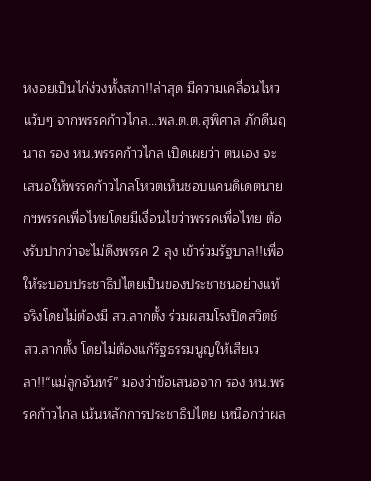หงอยเป็นไก่ง่วงทั้งสภา!!ล่าสุด มีความเคลื่อนไหวแว้บๆ จากพรรคก้าวไกล...พล.ต.ต.สุพิศาล ภักดีนฤนาถ รอง หน.พรรคก้าวไกล เปิดเผยว่า ตนเอง จะเสนอให้พรรคก้าวไกลโหวตเห็นชอบแคนดิเดตนายกฯพรรคเพื่อไทยโดยมีเงื่อนไขว่าพรรคเพื่อไทย ต้องรับปากว่าจะไม่ดึงพรรค 2 ลุง เข้าร่วมรัฐบาล!!เพื่อให้ระบอบประชาธิปไตยเป็นของประชาชนอย่างแท้จริงโดยไม่ต้องมี สว.ลากตั้ง ร่วมผสมโรงปิดสวิตช์ สว.ลากตั้ง โดยไม่ต้องแก้รัฐธรรมนูญให้เสียเวลา!!“แม่ลูกจันทร์” มองว่าข้อเสนอจาก รอง หน.พรรคก้าวไกล เน้นหลักการประชาธิปไตย เหนือกว่าผล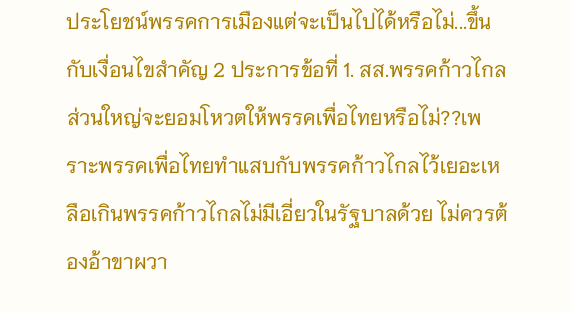ประโยชน์พรรคการเมืองแต่จะเป็นไปได้หรือไม่...ขึ้นกับเงื่อนไขสำคัญ 2 ประการข้อที่ 1. สส.พรรคก้าวไกล ส่วนใหญ่จะยอมโหวตให้พรรคเพื่อไทยหรือไม่??เพราะพรรคเพื่อไทยทำแสบกับพรรคก้าวไกลไว้เยอะเหลือเกินพรรคก้าวไกลไม่มีเอี่ยวในรัฐบาลด้วย ไม่ควรต้องอ้าขาผวา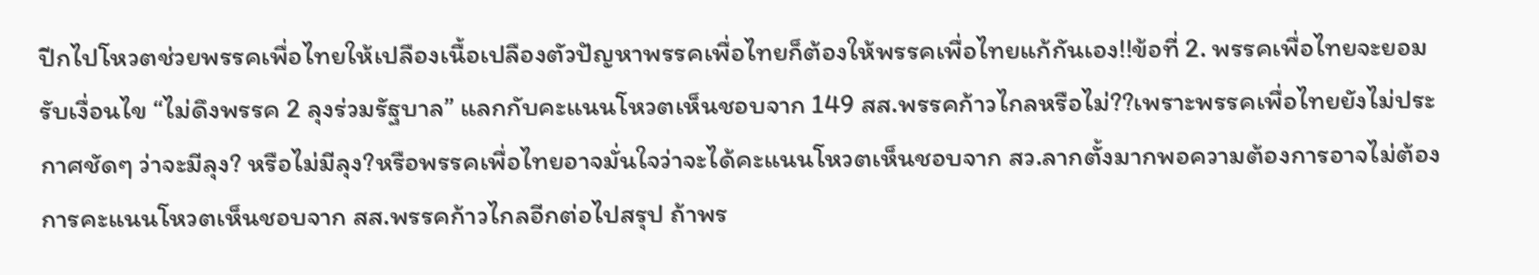ปีกไปโหวตช่วยพรรคเพื่อไทยให้เปลืองเนื้อเปลืองตัวปัญหาพรรคเพื่อไทยก็ต้องให้พรรคเพื่อไทยแก้กันเอง!!ข้อที่ 2. พรรคเพื่อไทยจะยอมรับเงื่อนไข “ไม่ดึงพรรค 2 ลุงร่วมรัฐบาล” แลกกับคะแนนโหวตเห็นชอบจาก 149 สส.พรรคก้าวไกลหรือไม่??เพราะพรรคเพื่อไทยยังไม่ประกาศชัดๆ ว่าจะมีลุง? หรือไม่มีลุง?หรือพรรคเพื่อไทยอาจมั่นใจว่าจะได้คะแนนโหวตเห็นชอบจาก สว.ลากตั้งมากพอความต้องการอาจไม่ต้องการคะแนนโหวตเห็นชอบจาก สส.พรรคก้าวไกลอีกต่อไปสรุป ถ้าพร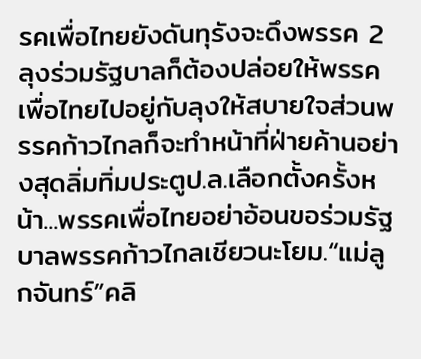รคเพื่อไทยยังดันทุรังจะดึงพรรค 2 ลุงร่วมรัฐบาลก็ต้องปล่อยให้พรรคเพื่อไทยไปอยู่กับลุงให้สบายใจส่วนพรรคก้าวไกลก็จะทำหน้าที่ฝ่ายค้านอย่างสุดลิ่มทิ่มประตูป.ล.เลือกตั้งครั้งหน้า...พรรคเพื่อไทยอย่าอ้อนขอร่วมรัฐบาลพรรคก้าวไกลเชียวนะโยม.“แม่ลูกจันทร์”คลิ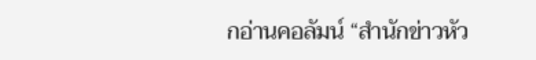กอ่านคอลัมน์ “สำนักข่าวหัว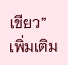เขียว” เพิ่มเติม